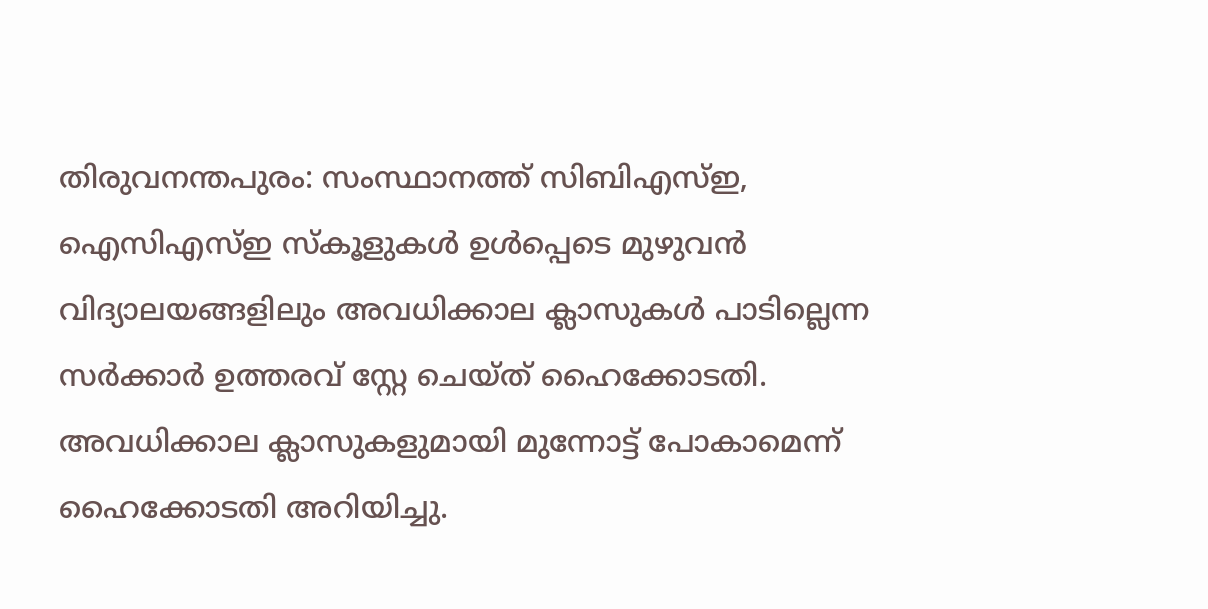തിരുവനന്തപുരം: സംസ്ഥാനത്ത് സിബിഎസ്ഇ, ഐസിഎസ്ഇ സ്കൂളുകൾ ഉൾപ്പെടെ മുഴുവൻ വിദ്യാലയങ്ങളിലും അവധിക്കാല ക്ലാസുകൾ പാടില്ലെന്ന സർക്കാർ ഉത്തരവ് സ്റ്റേ ചെയ്ത് ഹൈക്കോടതി. അവധിക്കാല ക്ലാസുകളുമായി മുന്നോട്ട് പോകാമെന്ന് ഹൈക്കോടതി അറിയിച്ചു.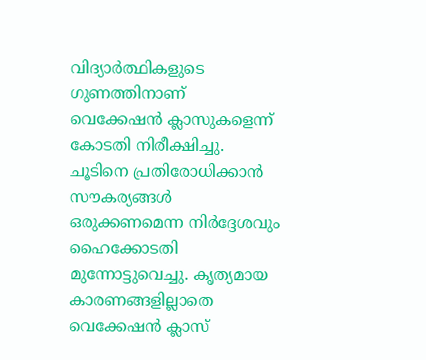വിദ്യാർത്ഥികളുടെ ഗുണത്തിനാണ് വെക്കേഷൻ ക്ലാസുകളെന്ന് കോടതി നിരീക്ഷിച്ചു. ചൂടിനെ പ്രതിരോധിക്കാൻ സൗകര്യങ്ങൾ ഒരുക്കണമെന്ന നിർദ്ദേശവും ഹൈക്കോടതി മുന്നോട്ടുവെച്ചു. കൃത്യമായ കാരണങ്ങളില്ലാതെ വെക്കേഷൻ ക്ലാസ്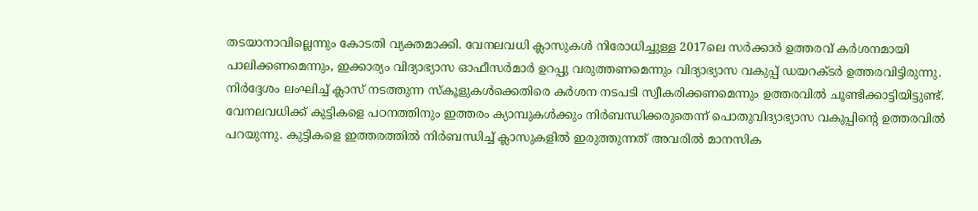തടയാനാവില്ലെന്നും കോടതി വ്യക്തമാക്കി. വേനലവധി ക്ലാസുകൾ നിരോധിച്ചുള്ള 2017ലെ സർക്കാർ ഉത്തരവ് കർശനമായി പാലിക്കണമെന്നും, ഇക്കാര്യം വിദ്യാഭ്യാസ ഓഫീസർമാർ ഉറപ്പു വരുത്തണമെന്നും വിദ്യാഭ്യാസ വകുപ്പ് ഡയറക്ടർ ഉത്തരവിട്ടിരുന്നു. നിർദ്ദേശം ലംഘിച്ച് ക്ലാസ് നടത്തുന്ന സ്കൂളുകൾക്കെതിരെ കർശന നടപടി സ്വീകരിക്കണമെന്നും ഉത്തരവിൽ ചൂണ്ടിക്കാട്ടിയിട്ടുണ്ട്.
വേനലവധിക്ക് കുട്ടികളെ പഠനത്തിനും ഇത്തരം ക്യാമ്പുകൾക്കും നിർബന്ധിക്കരുതെന്ന് പൊതുവിദ്യാഭ്യാസ വകുപ്പിന്റെ ഉത്തരവിൽ പറയുന്നു. കുട്ടികളെ ഇത്തരത്തിൽ നിർബന്ധിച്ച് ക്ലാസുകളിൽ ഇരുത്തുന്നത് അവരിൽ മാനസിക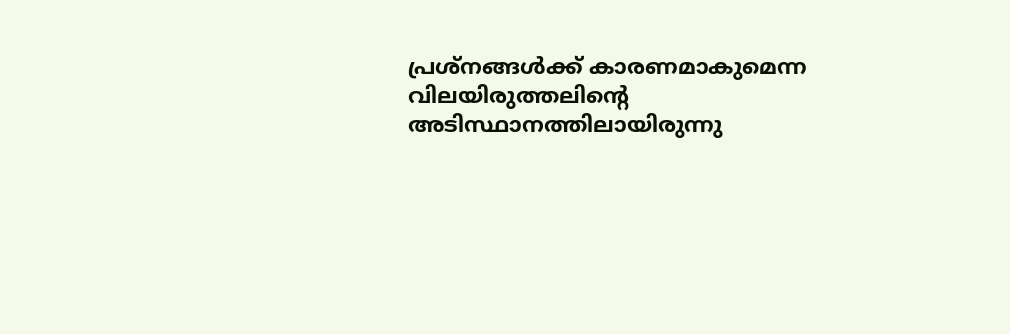പ്രശ്നങ്ങൾക്ക് കാരണമാകുമെന്ന വിലയിരുത്തലിന്റെ അടിസ്ഥാനത്തിലായിരുന്നു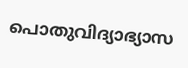പൊതുവിദ്യാഭ്യാസ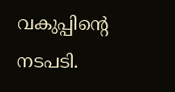വകുപ്പിന്റെ നടപടി.